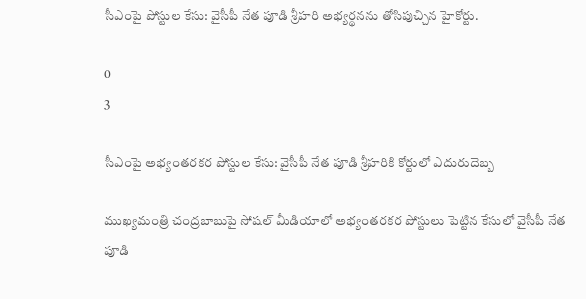సీఎంపై పోస్టుల కేసు: వైసీపీ నేత పూడి శ్రీహరి అభ్యర్థనను తోసిపుచ్చిన హైకోర్టు.

0
3

సీఎంపై అభ్యంతరకర పోస్టుల కేసు: వైసీపీ నేత పూడి శ్రీహరికి కోర్టులో ఎదురుదెబ్బ

ముఖ్యమంత్రి చంద్రబాబుపై సోషల్ మీడియాలో అభ్యంతరకర పోస్టులు పెట్టిన కేసులో వైసీపీ నేత పూడి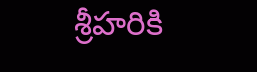శ్రీహరికి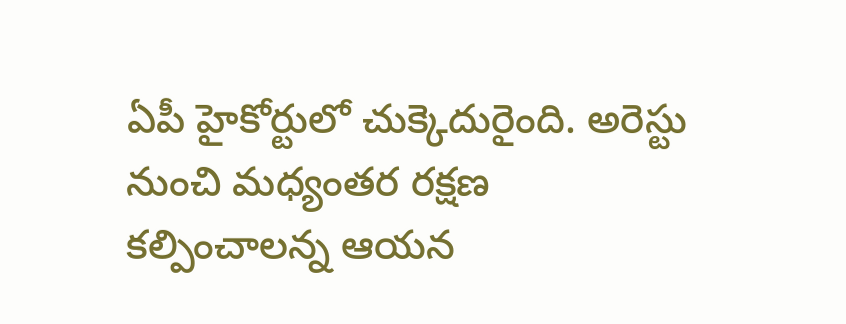ఏపీ హైకోర్టులో చుక్కెదురైంది. అరెస్టు నుంచి మధ్యంతర రక్షణ కల్పించాలన్న ఆయన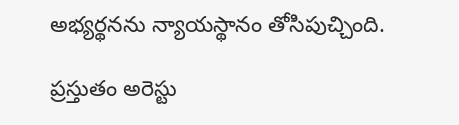అభ్యర్థనను న్యాయస్థానం తోసిపుచ్చింది.

ప్రస్తుతం అరెస్టు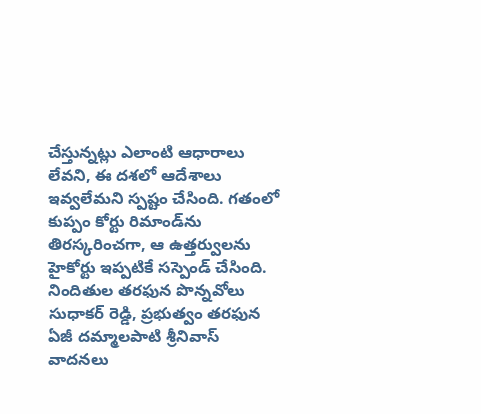చేస్తున్నట్లు ఎలాంటి ఆధారాలు లేవని, ఈ దశలో ఆదేశాలు ఇవ్వలేమని స్పష్టం చేసింది. గతంలో కుప్పం కోర్టు రిమాండ్‌ను తిరస్కరించగా, ఆ ఉత్తర్వులను హైకోర్టు ఇప్పటికే సస్పెండ్ చేసింది. నిందితుల తరఫున పొన్నవోలు సుధాకర్ రెడ్డి, ప్రభుత్వం తరఫున ఏజీ దమ్మాలపాటి శ్రీనివాస్ వాదనలు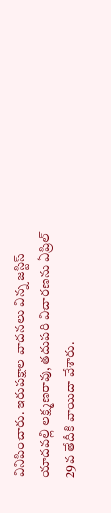వినిపించారు. ఇరుపక్షాల వాదనలు విన్న జస్టిస్ యాదవల్లి లక్ష్మణరావు, తదుపరి విచారణను ఏప్రిల్ 29వ తేదీకి వాయిదా వేశారు.